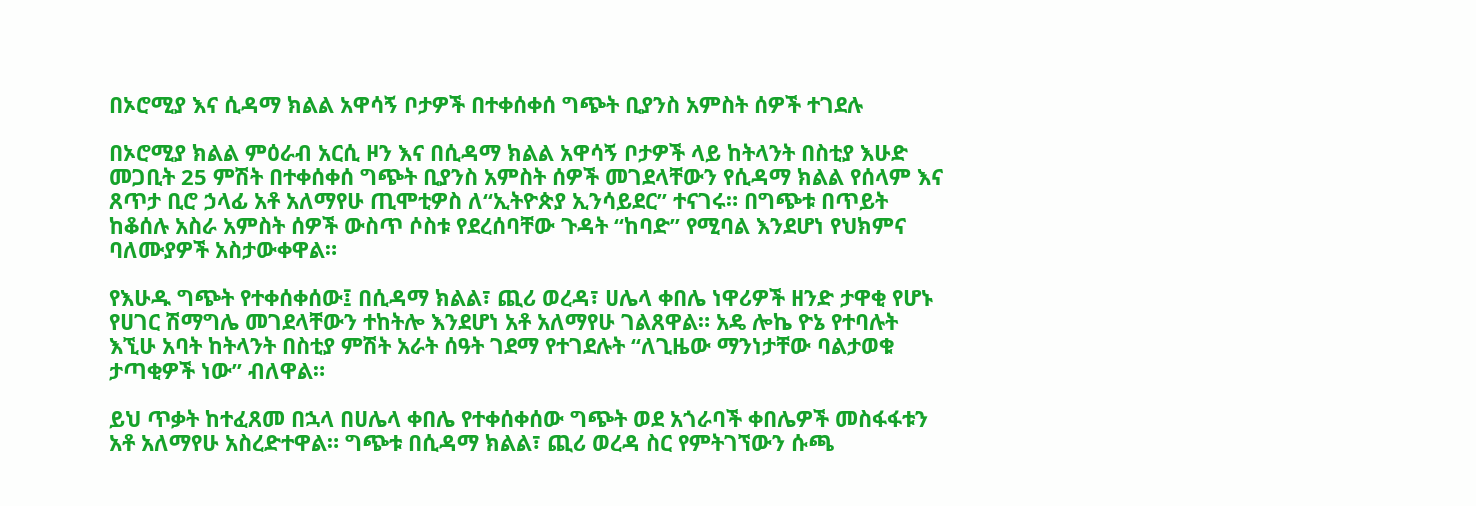በኦሮሚያ እና ሲዳማ ክልል አዋሳኝ ቦታዎች በተቀሰቀሰ ግጭት ቢያንስ አምስት ሰዎች ተገደሉ

በኦሮሚያ ክልል ምዕራብ አርሲ ዞን እና በሲዳማ ክልል አዋሳኝ ቦታዎች ላይ ከትላንት በስቲያ እሁድ መጋቢት 25 ምሽት በተቀሰቀሰ ግጭት ቢያንስ አምስት ሰዎች መገደላቸውን የሲዳማ ክልል የሰላም እና ጸጥታ ቢሮ ኃላፊ አቶ አለማየሁ ጢሞቲዎስ ለ“ኢትዮጵያ ኢንሳይደር” ተናገሩ። በግጭቱ በጥይት ከቆሰሉ አስራ አምስት ሰዎች ውስጥ ሶስቱ የደረሰባቸው ጉዳት “ከባድ” የሚባል እንደሆነ የህክምና ባለሙያዎች አስታውቀዋል።

የእሁዱ ግጭት የተቀሰቀሰው፤ በሲዳማ ክልል፣ ጪሪ ወረዳ፣ ሀሌላ ቀበሌ ነዋሪዎች ዘንድ ታዋቂ የሆኑ የሀገር ሽማግሌ መገደላቸውን ተከትሎ እንደሆነ አቶ አለማየሁ ገልጸዋል። አዴ ሎኬ ዮኔ የተባሉት እኚሁ አባት ከትላንት በስቲያ ምሽት አራት ሰዓት ገደማ የተገደሉት “ለጊዜው ማንነታቸው ባልታወቁ ታጣቂዎች ነው” ብለዋል።

ይህ ጥቃት ከተፈጸመ በኋላ በሀሌላ ቀበሌ የተቀሰቀሰው ግጭት ወደ አጎራባች ቀበሌዎች መስፋፋቱን አቶ አለማየሁ አስረድተዋል። ግጭቱ በሲዳማ ክልል፣ ጪሪ ወረዳ ስር የምትገኘውን ሱጫ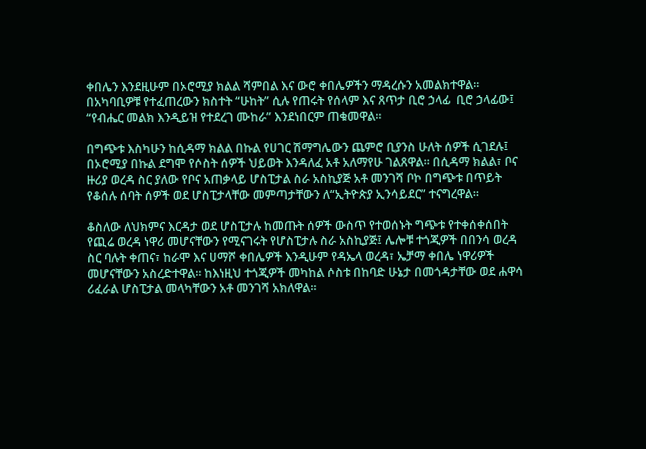ቀበሌን እንደዚሁም በኦሮሚያ ክልል ሻምበል እና ውሮ ቀበሌዎችን ማዳረሱን አመልክተዋል። በአካባቢዎቹ የተፈጠረውን ክስተት “ሁከት” ሲሉ የጠሩት የሰላም እና ጸጥታ ቢሮ ኃላፊ  ቢሮ ኃላፊው፤ “የብሔር መልክ እንዲይዝ የተደረገ ሙከራ” እንደነበርም ጠቁመዋል።

በግጭቱ እስካሁን ከሲዳማ ክልል በኩል የሀገር ሽማግሌውን ጨምሮ ቢያንስ ሁለት ሰዎች ሲገደሉ፤ በኦሮሚያ በኩል ደግሞ የሶስት ሰዎች ህይወት እንዳለፈ አቶ አለማየሁ ገልጸዋል። በሲዳማ ክልል፣ ቦና ዙሪያ ወረዳ ስር ያለው የቦና አጠቃላይ ሆስፒታል ስራ አስኪያጅ አቶ መንገሻ ቦኮ በግጭቱ በጥይት የቆሰሉ ሰባት ሰዎች ወደ ሆስፒታላቸው መምጣታቸውን ለ“ኢትዮጵያ ኢንሳይደር” ተናግረዋል።

ቆስለው ለህክምና እርዳታ ወደ ሆስፒታሉ ከመጡት ሰዎች ውስጥ የተወሰኑት ግጭቱ የተቀሰቀሰበት የጪሬ ወረዳ ነዋሪ መሆናቸውን የሚናገሩት የሆስፒታሉ ስራ አስኪያጅ፤ ሌሎቹ ተጎጂዎች በበንሳ ወረዳ ስር ባሉት ቀጠና፣ ከራሞ እና ሀማሾ ቀበሌዎች እንዲሁም የዳኤላ ወረዳ፣ ኤቻማ ቀበሌ ነዋሪዎች መሆናቸውን አስረድተዋል። ከእነዚህ ተጎጂዎች መካከል ሶስቱ በከባድ ሁኔታ በመጎዳታቸው ወደ ሐዋሳ ሪፈራል ሆስፒታል መላካቸውን አቶ መንገሻ አክለዋል።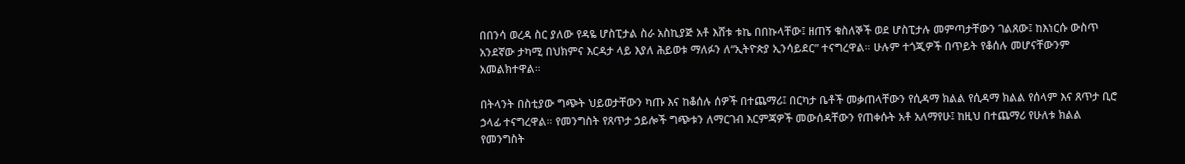በበንሳ ወረዳ ስር ያለው የዳዬ ሆስፒታል ስራ አስኪያጅ አቶ እሸቱ ቱኬ በበኩላቸው፤ ዘጠኝ ቁስለኞች ወደ ሆስፒታሉ መምጣታቸውን ገልጸው፤ ከእነርሱ ውስጥ አንደኛው ታካሚ በህክምና እርዳታ ላይ እያለ ሕይወቱ ማለፉን ለ“ኢትዮጵያ ኢንሳይደር” ተናግረዋል። ሁሉም ተጎጂዎች በጥይት የቆሰሉ መሆናቸውንም አመልክተዋል።

በትላንት በስቲያው ግጭት ህይወታቸውን ካጡ እና ከቆሰሉ ሰዎች በተጨማሪ፤ በርካታ ቤቶች መቃጠላቸውን የሲዳማ ክልል የሲዳማ ክልል የሰላም እና ጸጥታ ቢሮ ኃላፊ ተናግረዋል። የመንግስት የጸጥታ ኃይሎች ግጭቱን ለማርገብ እርምጃዎች መውሰዳቸውን የጠቀሱት አቶ አለማየሁ፤ ከዚህ በተጨማሪ የሁለቱ ክልል የመንግስት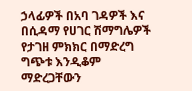ኃላፊዎች በአባ ገዳዎች እና በሲዳማ የሀገር ሽማግሌዎች የታገዘ ምክክር በማድረግ ግጭቱ እንዲቆም ማድረጋቸውን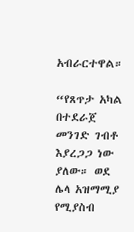አብራርተዋል።

“የጸጥታ አካል በተደራጀ መንገድ ገብቶ እያረጋጋ ነው ያለው። ወደ ሌላ አዝማሚያ የሚያስብ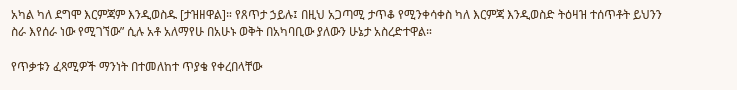አካል ካለ ደግሞ እርምጃም እንዲወስዱ [ታዝዘዋል]። የጸጥታ ኃይሉ፤ በዚህ አጋጣሚ ታጥቆ የሚንቀሳቀስ ካለ እርምጃ እንዲወስድ ትዕዛዝ ተሰጥቶት ይህንን ስራ እየሰራ ነው የሚገኘው” ሲሉ አቶ አለማየሁ በአሁኑ ወቅት በአካባቢው ያለውን ሁኔታ አስረድተዋል።

የጥቃቱን ፈጻሚዎች ማንነት በተመለከተ ጥያቄ የቀረበላቸው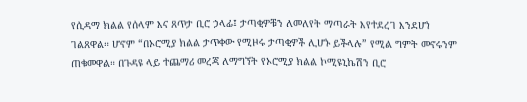የሲዳማ ክልል የሰላም እና ጸጥታ ቢሮ ኃላፊ፤ ታጣቂዎቹን ለመለየት ማጣራት እየተደረገ እንደሆነ ገልጸዋል። ሆኖም “በኦሮሚያ ክልል ታጥቀው የሚዞሩ ታጣቂዎች ሊሆኑ ይችላሉ” የሚል ግምት መኖሩንም ጠቁመዋል። በጉዳዩ ላይ ተጨማሪ መረጃ ለማግኘት የኦሮሚያ ክልል ኮሚዩኒኬሽን ቢሮ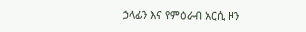ኃላፊን እና የምዕራብ አርሲ ዞን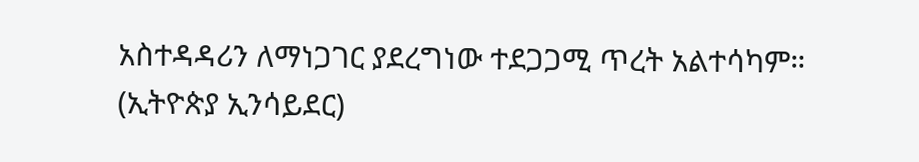አስተዳዳሪን ለማነጋገር ያደረግነው ተደጋጋሚ ጥረት አልተሳካም። (ኢትዮጵያ ኢንሳይደር)